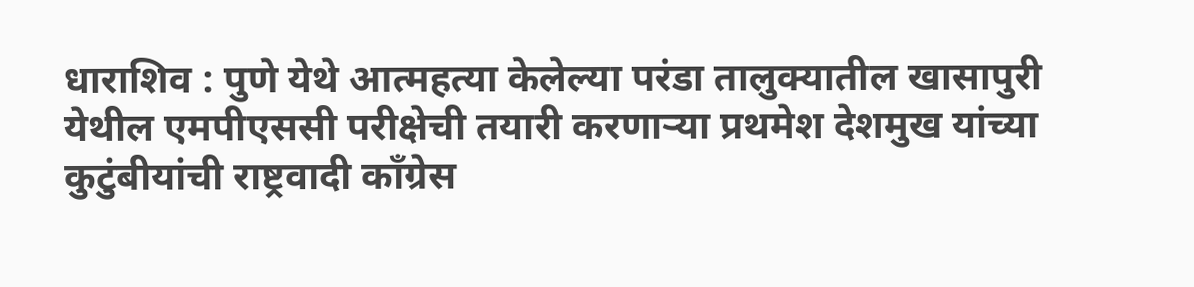धाराशिव : पुणे येथे आत्महत्या केलेल्या परंडा तालुक्यातील खासापुरी येथील एमपीएससी परीक्षेची तयारी करणाऱ्या प्रथमेश देशमुख यांच्या कुटुंबीयांची राष्ट्रवादी काँग्रेस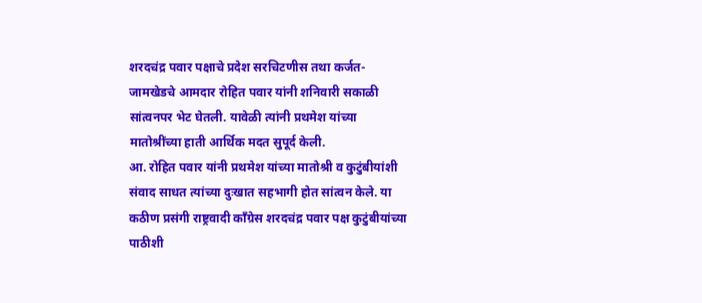शरदचंद्र पवार पक्षाचे प्रदेश सरचिटणीस तथा कर्जत-जामखेडचे आमदार रोहित पवार यांनी शनिवारी सकाळी सांत्वनपर भेट घेतली. यावेळी त्यांनी प्रथमेश यांच्या मातोश्रींच्या हाती आर्थिक मदत सुपूर्द केली.
आ. रोहित पवार यांनी प्रथमेश यांच्या मातोश्री व कुटुंबीयांशी संवाद साधत त्यांच्या दुःखात सहभागी होत सांत्वन केले. या कठीण प्रसंगी राष्ट्रवादी काँग्रेस शरदचंद्र पवार पक्ष कुटुंबीयांच्या पाठीशी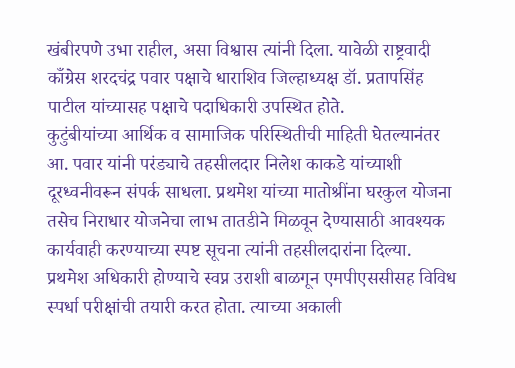खंबीरपणे उभा राहील, असा विश्वास त्यांनी दिला. यावेळी राष्ट्रवादी काँग्रेस शरदचंद्र पवार पक्षाचे धाराशिव जिल्हाध्यक्ष डॉ. प्रतापसिंह पाटील यांच्यासह पक्षाचे पदाधिकारी उपस्थित होते.
कुटुंबीयांच्या आर्थिक व सामाजिक परिस्थितीची माहिती घेतल्यानंतर आ. पवार यांनी परंड्याचे तहसीलदार निलेश काकडे यांच्याशी दूरध्वनीवरून संपर्क साधला. प्रथमेश यांच्या मातोश्रींना घरकुल योजना तसेच निराधार योजनेचा लाभ तातडीने मिळवून देण्यासाठी आवश्यक कार्यवाही करण्याच्या स्पष्ट सूचना त्यांनी तहसीलदारांना दिल्या.
प्रथमेश अधिकारी होण्याचे स्वप्न उराशी बाळगून एमपीएससीसह विविध स्पर्धा परीक्षांची तयारी करत होता. त्याच्या अकाली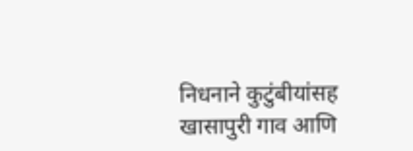निधनाने कुटुंबीयांसह खासापुरी गाव आणि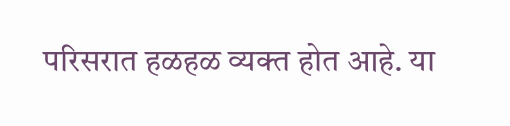परिसरात हळहळ व्यक्त होत आहे. या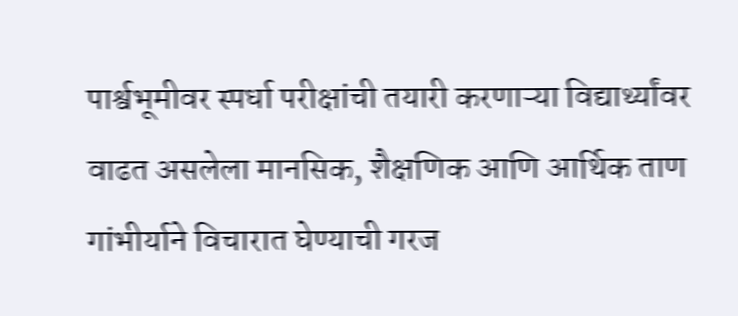पार्श्वभूमीवर स्पर्धा परीक्षांची तयारी करणाऱ्या विद्यार्थ्यांवर वाढत असलेला मानसिक, शैक्षणिक आणि आर्थिक ताण गांभीर्याने विचारात घेण्याची गरज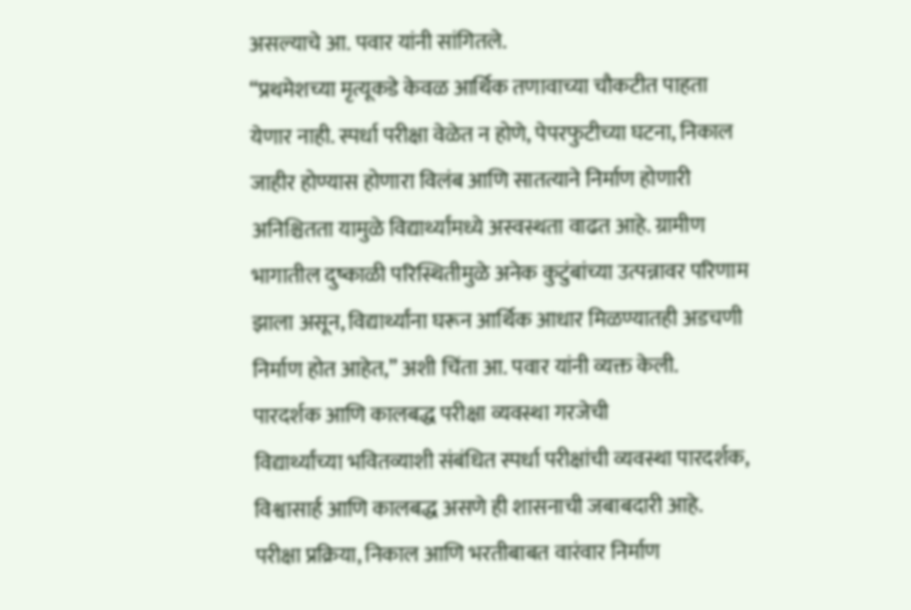असल्याचे आ. पवार यांनी सांगितले.
“प्रथमेशच्या मृत्यूकडे केवळ आर्थिक तणावाच्या चौकटीत पाहता येणार नाही. स्पर्धा परीक्षा वेळेत न होणे, पेपरफुटीच्या घटना, निकाल जाहीर होण्यास होणारा विलंब आणि सातत्याने निर्माण होणारी अनिश्चितता यामुळे विद्यार्थ्यांमध्ये अस्वस्थता वाढत आहे. ग्रामीण भागातील दुष्काळी परिस्थितीमुळे अनेक कुटुंबांच्या उत्पन्नावर परिणाम झाला असून, विद्यार्थ्यांना घरून आर्थिक आधार मिळण्यातही अडचणी निर्माण होत आहेत,” अशी चिंता आ. पवार यांनी व्यक्त केली.
पारदर्शक आणि कालबद्ध परीक्षा व्यवस्था गरजेची
विद्यार्थ्यांच्या भवितव्याशी संबंधित स्पर्धा परीक्षांची व्यवस्था पारदर्शक, विश्वासार्ह आणि कालबद्ध असणे ही शासनाची जबाबदारी आहे. परीक्षा प्रक्रिया, निकाल आणि भरतीबाबत वारंवार निर्माण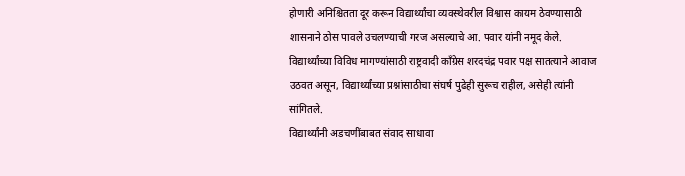होणारी अनिश्चितता दूर करून विद्यार्थ्यांचा व्यवस्थेवरील विश्वास कायम ठेवण्यासाठी शासनाने ठोस पावले उचलण्याची गरज असल्याचे आ. पवार यांनी नमूद केले.
विद्यार्थ्यांच्या विविध मागण्यांसाठी राष्ट्रवादी काँग्रेस शरदचंद्र पवार पक्ष सातत्याने आवाज उठवत असून, विद्यार्थ्यांच्या प्रश्नांसाठीचा संघर्ष पुढेही सुरूच राहील, असेही त्यांनी सांगितले.
विद्यार्थ्यांनी अडचणींबाबत संवाद साधावा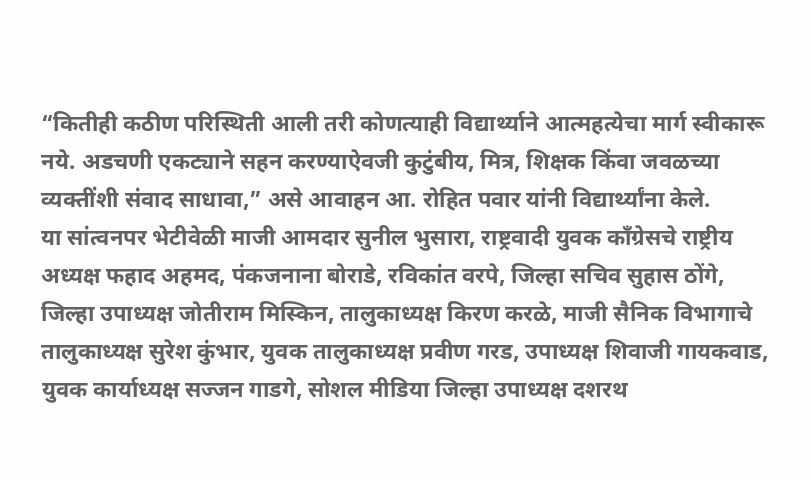“कितीही कठीण परिस्थिती आली तरी कोणत्याही विद्यार्थ्याने आत्महत्येचा मार्ग स्वीकारू नये. अडचणी एकट्याने सहन करण्याऐवजी कुटुंबीय, मित्र, शिक्षक किंवा जवळच्या व्यक्तींशी संवाद साधावा,” असे आवाहन आ. रोहित पवार यांनी विद्यार्थ्यांना केले.
या सांत्वनपर भेटीवेळी माजी आमदार सुनील भुसारा, राष्ट्रवादी युवक काँग्रेसचे राष्ट्रीय अध्यक्ष फहाद अहमद, पंकजनाना बोराडे, रविकांत वरपे, जिल्हा सचिव सुहास ठोंगे, जिल्हा उपाध्यक्ष जोतीराम मिस्किन, तालुकाध्यक्ष किरण करळे, माजी सैनिक विभागाचे तालुकाध्यक्ष सुरेश कुंभार, युवक तालुकाध्यक्ष प्रवीण गरड, उपाध्यक्ष शिवाजी गायकवाड, युवक कार्याध्यक्ष सज्जन गाडगे, सोशल मीडिया जिल्हा उपाध्यक्ष दशरथ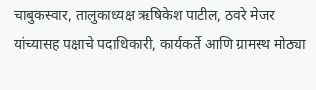चाबुकस्वार, तालुकाध्यक्ष ऋषिकेश पाटील, ठवरे मेजर यांच्यासह पक्षाचे पदाधिकारी, कार्यकर्ते आणि ग्रामस्थ मोठ्या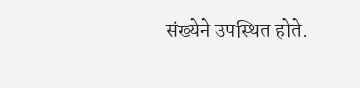संख्येने उपस्थित होते.